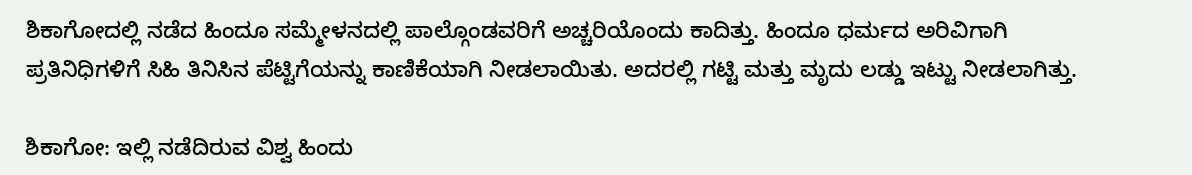ಶಿಕಾಗೋದಲ್ಲಿ ನಡೆದ ಹಿಂದೂ ಸಮ್ಮೇಳನದಲ್ಲಿ ಪಾಲ್ಗೊಂಡವರಿಗೆ ಅಚ್ಚರಿಯೊಂದು ಕಾದಿತ್ತು. ಹಿಂದೂ ಧರ್ಮದ ಅರಿವಿಗಾಗಿ ಪ್ರತಿನಿಧಿಗಳಿಗೆ ಸಿಹಿ ತಿನಿಸಿನ ಪೆಟ್ಟಿಗೆಯನ್ನು ಕಾಣಿಕೆಯಾಗಿ ನೀಡಲಾಯಿತು. ಅದರಲ್ಲಿ ಗಟ್ಟಿ ಮತ್ತು ಮೃದು ಲಡ್ಡು ಇಟ್ಟು ನೀಡಲಾಗಿತ್ತು.

ಶಿಕಾಗೋ: ಇಲ್ಲಿ ನಡೆದಿರುವ ವಿಶ್ವ ಹಿಂದು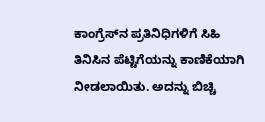ಕಾಂಗ್ರೆಸ್‌ನ ಪ್ರತಿನಿಧಿಗಳಿಗೆ ಸಿಹಿ ತಿನಿಸಿನ ಪೆಟ್ಟಿಗೆಯನ್ನು ಕಾಣಿಕೆಯಾಗಿ ನೀಡಲಾಯಿತು. ಅದನ್ನು ಬಿಚ್ಚಿ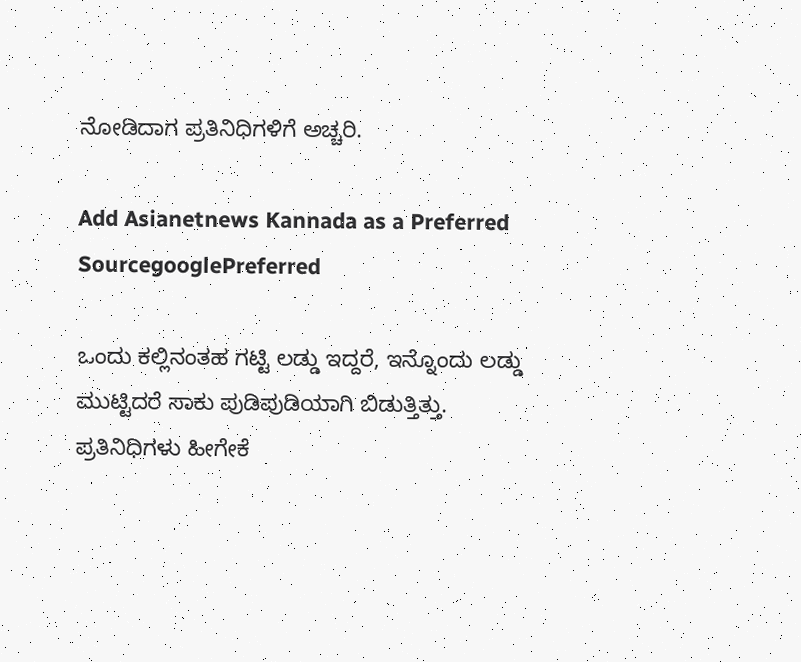ನೋಡಿದಾಗ ಪ್ರತಿನಿಧಿಗಳಿಗೆ ಅಚ್ಚರಿ.

Add Asianetnews Kannada as a Preferred SourcegooglePreferred

ಒಂದು ಕಲ್ಲಿನಂತಹ ಗಟ್ಟಿ ಲಡ್ಡು ಇದ್ದರೆ, ಇನ್ನೊಂದು ಲಡ್ಡು ಮುಟ್ಟಿದರೆ ಸಾಕು ಪುಡಿಪುಡಿಯಾಗಿ ಬಿಡುತ್ತಿತ್ತು. ಪ್ರತಿನಿಧಿಗಳು ಹೀಗೇಕೆ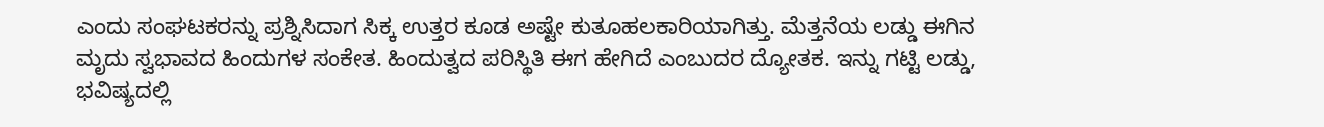ಎಂದು ಸಂಘಟಕರನ್ನು ಪ್ರಶ್ನಿಸಿದಾಗ ಸಿಕ್ಕ ಉತ್ತರ ಕೂಡ ಅಷ್ಟೇ ಕುತೂಹಲಕಾರಿಯಾಗಿತ್ತು. ಮೆತ್ತನೆಯ ಲಡ್ಡು ಈಗಿನ ಮೃದು ಸ್ವಭಾವದ ಹಿಂದುಗಳ ಸಂಕೇತ. ಹಿಂದುತ್ವದ ಪರಿಸ್ಥಿತಿ ಈಗ ಹೇಗಿದೆ ಎಂಬುದರ ದ್ಯೋತಕ. ಇನ್ನು ಗಟ್ಟಿ ಲಡ್ಡು, ಭವಿಷ್ಯದಲ್ಲಿ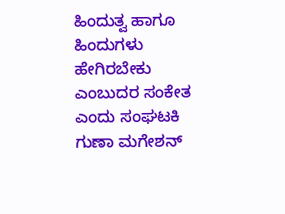ಹಿಂದುತ್ವ ಹಾಗೂ ಹಿಂದುಗಳು ಹೇಗಿರಬೇಕು ಎಂಬುದರ ಸಂಕೇತ ಎಂದು ಸಂಘಟಕಿ ಗುಣಾ ಮಗೇಶನ್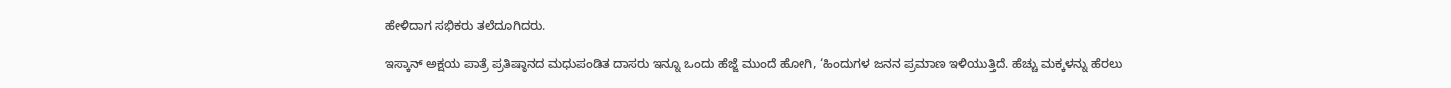ಹೇಳಿದಾಗ ಸಭಿಕರು ತಲೆದೂಗಿದರು.

ಇಸ್ಕಾನ್ ಅಕ್ಷಯ ಪಾತ್ರೆ ಪ್ರತಿಷ್ಠಾನದ ಮಧುಪಂಡಿತ ದಾಸರು ಇನ್ನೂ ಒಂದು ಹೆಜ್ಜೆ ಮುಂದೆ ಹೋಗಿ, ‘ಹಿಂದುಗಳ ಜನನ ಪ್ರಮಾಣ ಇಳಿಯುತ್ತಿದೆ. ಹೆಚ್ಚು ಮಕ್ಕಳನ್ನು ಹೆರಲು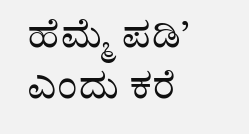ಹೆಮ್ಮೆ ಪಡಿ’ ಎಂದು ಕರೆ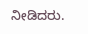ನೀಡಿದರು.